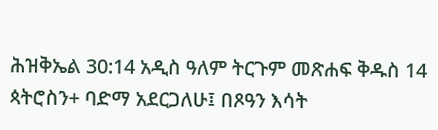ሕዝቅኤል 30:14 አዲስ ዓለም ትርጉም መጽሐፍ ቅዱስ 14 ጳትሮስን+ ባድማ አደርጋለሁ፤ በጾዓን እሳት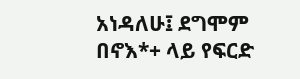አነዳለሁ፤ ደግሞም በኖእ*+ ላይ የፍርድ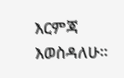እርምጃ እወስዳለሁ።